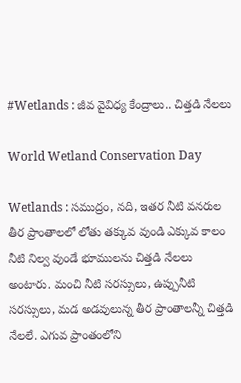#Wetlands : జీవ వైవిధ్య కేంద్రాలు.. చిత్తడి నేలలు

World Wetland Conservation Day

Wetlands : సముద్రం, నది, ఇతర నీటి వనరుల తీర ప్రాంతాలలో లోతు తక్కువ వుండి ఎక్కువ కాలం నీటి నిల్వ వుండే భూములను చిత్తడి నేలలు అంటారు. మంచి నీటి సరస్సులు, ఉప్పునీటి సరస్సులు, మడ అడవులున్న తీర ప్రాంతాలన్నీ చిత్తడి నేలలే. ఎగువ ప్రాంతంలోని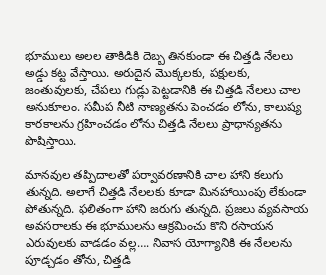భూములు అలల తాకిడికి దెబ్బ తినకుండా ఈ చిత్తడి నేలలు అడ్డు కట్ట వేస్తాయి. అరుదైన మొక్కలకు, పక్షులకు, జంతువులకు, చేపలు గుడ్లు పెట్టడానికి ఈ చిత్తడి నేలలు చాల అనుకూలం. సమీప నీటి నాణ్యతను పెంచడం లోను, కాలుష్య కారకాలను గ్రహించడం లోను చిత్తడి నేలలు ప్రాధాన్యతను పొషిస్తాయి.

మానవుల తప్పిదాలతో పర్వావరణానికి చాల హాని కలుగు తున్నది. అలాగే చిత్తడి నేలలకు కూడా మినహాయింపు లేకుండా పోతున్నది. ఫలితంగా హాని జరుగు తున్నది. ప్రజలు వ్యవసాయ అవసరాలకు ఈ భూములను ఆక్రమించు కొని రసాయన ఎరువులకు వాడడం వల్ల…. నివాస యోగ్యానికి ఈ నేలలను పూడ్చడం తోను, చిత్తడి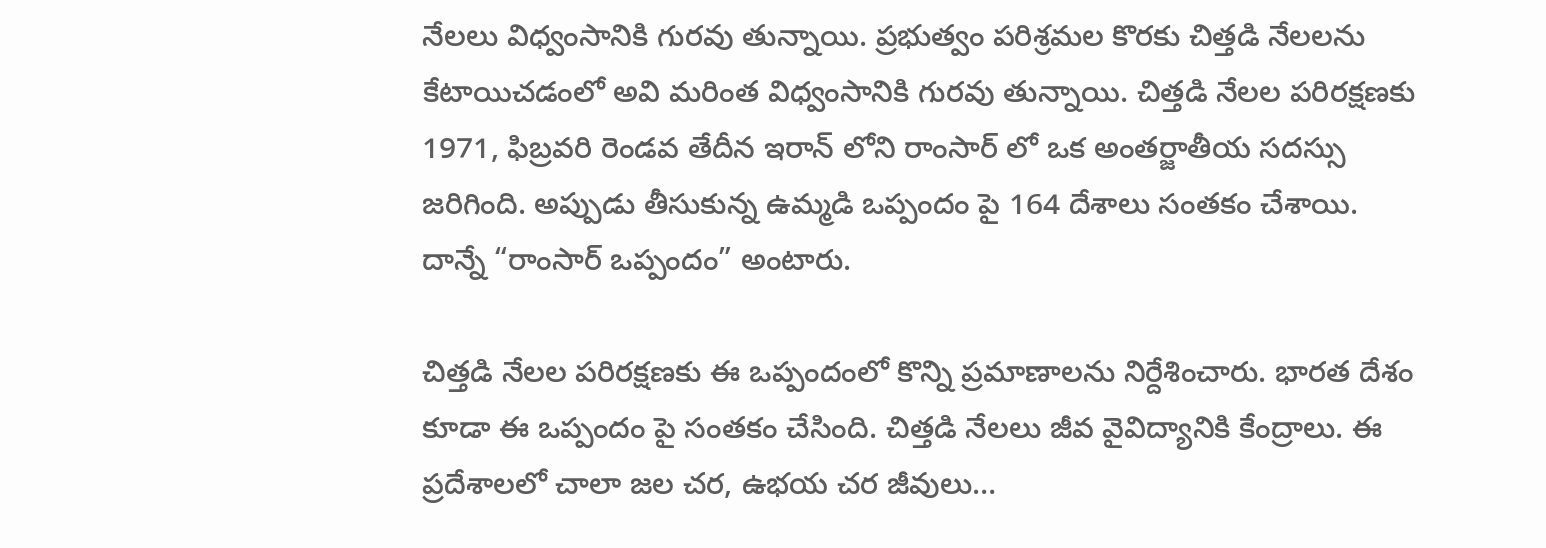నేలలు విధ్వంసానికి గురవు తున్నాయి. ప్రభుత్వం పరిశ్రమల కొరకు చిత్తడి నేలలను కేటాయిచడంలో అవి మరింత విధ్వంసానికి గురవు తున్నాయి. చిత్తడి నేలల పరిరక్షణకు 1971, ఫిబ్రవరి రెండవ తేదీన ఇరాన్ లోని రాంసార్ లో ఒక అంతర్జాతీయ సదస్సు జరిగింది. అప్పుడు తీసుకున్న ఉమ్మడి ఒప్పందం పై 164 దేశాలు సంతకం చేశాయి. దాన్నే “రాంసార్ ఒప్పందం” అంటారు.

చిత్తడి నేలల పరిరక్షణకు ఈ ఒప్పందంలో కొన్ని ప్రమాణాలను నిర్దేశించారు. భారత దేశం కూడా ఈ ఒప్పందం పై సంతకం చేసింది. చిత్తడి నేలలు జీవ వైవిద్యానికి కేంద్రాలు. ఈ ప్రదేశాలలో చాలా జల చర, ఉభయ చర జీవులు…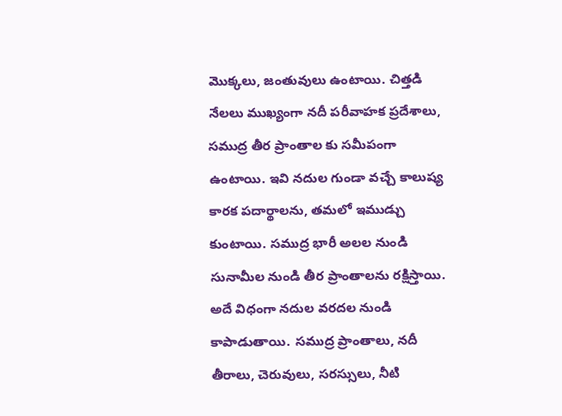మొక్కలు, జంతువులు ఉంటాయి. చిత్తడి నేలలు ముఖ్యంగా నదీ పరీవాహక ప్రదేశాలు, సముద్ర తీర ప్రాంతాల కు సమీపంగా ఉంటాయి. ఇవి నదుల గుండా వచ్చే కాలుష్య కారక పదార్థాలను, తమలో ఇముడ్చు కుంటాయి. సముద్ర భారీ అలల నుండి సునామీల నుండి తీర ప్రాంతాలను రక్షిస్తాయి. అదే విధంగా నదుల వరదల నుండి కాపాడుతాయి. సముద్ర ప్రాంతాలు, నదీ తీరాలు, చెరువులు, సరస్సులు, నీటి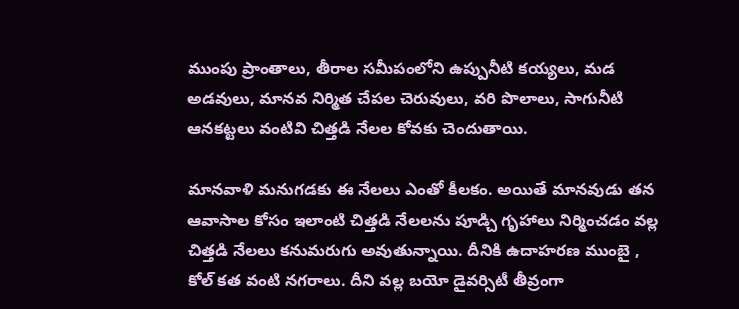ముంపు ప్రాంతాలు, తీరాల సమీపంలోని ఉప్పునీటి కయ్యలు, మడ అడవులు, మానవ నిర్మిత చేపల చెరువులు, వరి పొలాలు, సాగునీటి ఆనకట్టలు వంటివి చిత్తడి నేలల కోవకు చెందుతాయి.

మానవాళి మనుగడకు ఈ నేలలు ఎంతో కీలకం. అయితే మానవుడు తన ఆవాసాల కోసం ఇలాంటి చిత్తడి నేలలను పూడ్చి గృహాలు నిర్మించడం వల్ల చిత్తడి నేలలు కనుమరుగు అవుతున్నాయి. దీనికి ఉదాహరణ ముంబై , కోల్ కత వంటి నగరాలు. దీని వల్ల బయో డైవర్సిటీ తీవ్రంగా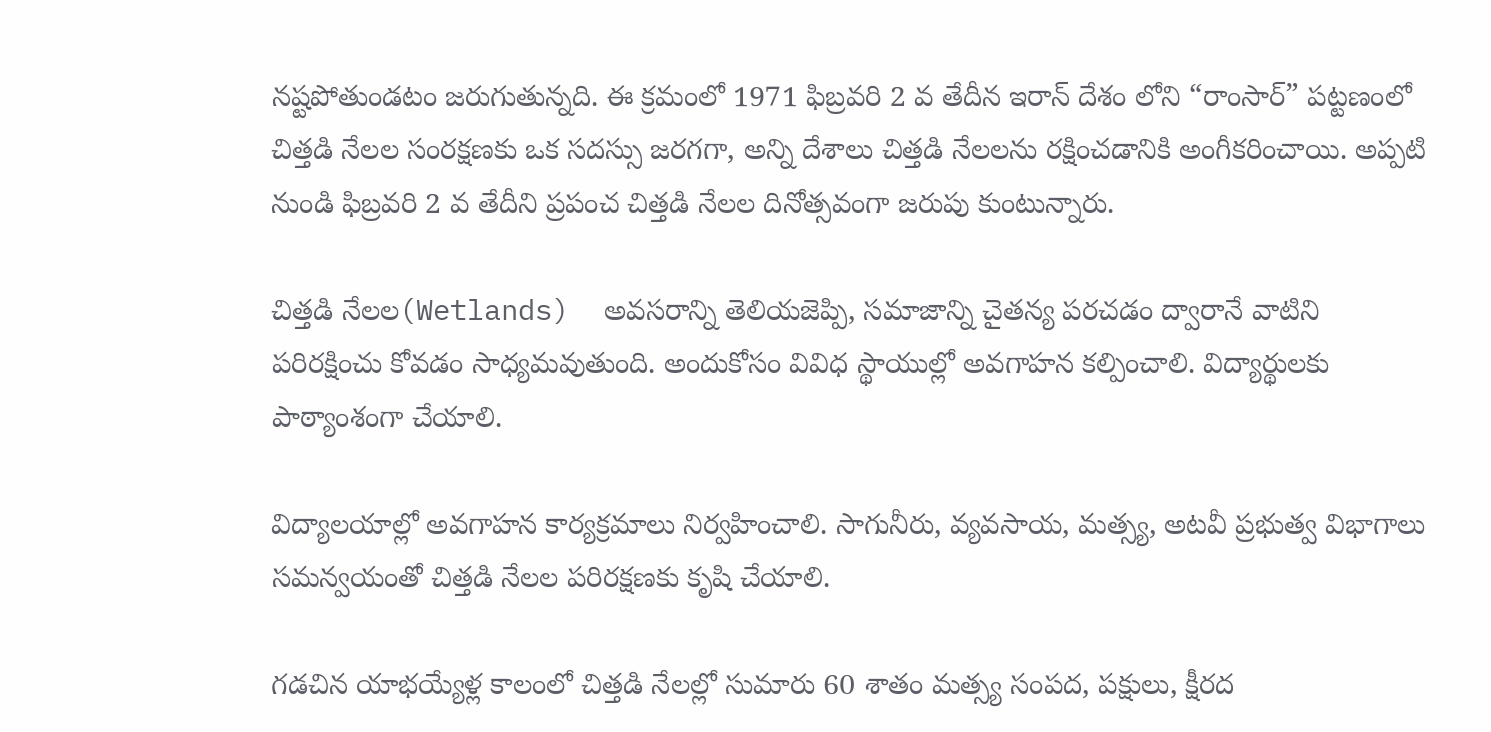నష్టపోతుండటం జరుగుతున్నది. ఈ క్రమంలో 1971 ఫిబ్రవరి 2 వ తేదీన ఇరాన్ దేశం లోని “రాంసార్” పట్టణంలో చిత్తడి నేలల సంరక్షణకు ఒక సదస్సు జరగగా, అన్ని దేశాలు చిత్తడి నేలలను రక్షించడానికి అంగీకరించాయి. అప్పటి నుండి ఫిబ్రవరి 2 వ తేదీని ప్రపంచ చిత్తడి నేలల దినోత్సవంగా జరుపు కుంటున్నారు.

చిత్తడి నేలల(Wetlands)  అవసరాన్ని తెలియజెప్పి, సమాజాన్ని చైతన్య పరచడం ద్వారానే వాటిని పరిరక్షించు కోవడం సాధ్యమవుతుంది. అందుకోసం వివిధ స్థాయుల్లో అవగాహన కల్పించాలి. విద్యార్థులకు పాఠ్యాంశంగా చేయాలి.

విద్యాలయాల్లో అవగాహన కార్యక్రమాలు నిర్వహించాలి. సాగునీరు, వ్యవసాయ, మత్స్య, అటవీ ప్రభుత్వ విభాగాలు సమన్వయంతో చిత్తడి నేలల పరిరక్షణకు కృషి చేయాలి.

గడచిన యాభయ్యేళ్ల కాలంలో చిత్తడి నేలల్లో సుమారు 60 శాతం మత్స్య సంపద, పక్షులు, క్షీరద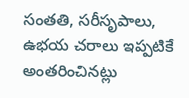సంతతి, సరీసృపాలు, ఉభయ చరాలు ఇప్పటికే అంతరించినట్లు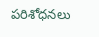పరిశోధనలు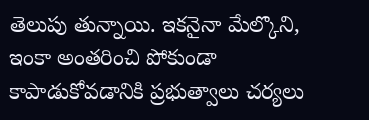తెలుపు తున్నాయి. ఇకనైనా మేల్కొని, ఇంకా అంతరించి పోకుండా కాపాడుకోవడానికి ప్రభుత్వాలు చర్యలు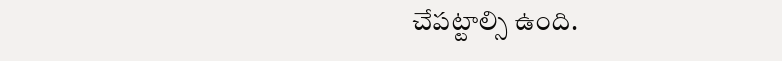చేపట్టాల్సి ఉంది.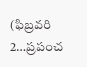(ఫిబ్రవరి 2…ప్రపంచ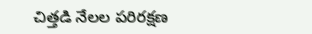చిత్తడి నేలల పరిరక్షణ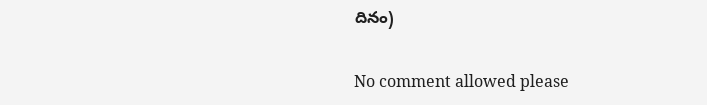దినం)

No comment allowed please